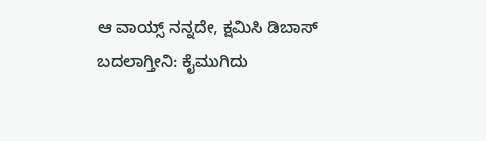ಆ ವಾಯ್ಸ್ ನನ್ನದೇ, ಕ್ಷಮಿಸಿ ಡಿಬಾಸ್ ಬದಲಾಗ್ತೀನಿ: ಕೈಮುಗಿದು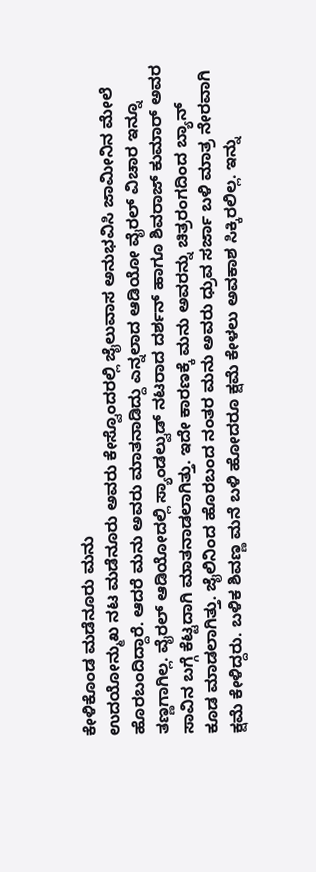ಕೇಳಿಕೊಂಡ ಮಡೆನೂರು ಮನು
ಉದಯೋನ್ಮುಖ ನಟ ಮಡೆನೂರು ಅವರು ಕೇಸ್ವೊಂದರಲ್ಲಿ ಜೈಲುವಾಸ ಅನುಭವಿಸಿ ಜಾಮೀನಿನ ಮೇಲೆ ಹೊರಬಂದಿದ್ದಾರೆ. ಆದರೆ ಮನು ಅವರು ಮಾತನಾಡಿದ್ದು ಎನ್ನಲಾದ ಆಡಿಯೋ ವೈರಲ್ ವಿಚಾರ ಇನ್ನೂ ತಣ್ಣಗಾಗಿಲ್ಲ. ವೈರಲ್ ಆಡಿಯೋದಲ್ಲಿ ಸ್ಯಾಂಡಲ್ವುಡ್ ನಟರಾದ ದರ್ಶನ್ ಹಾಗೂ ಶಿವರಾಜ್ ಕುಮಾರ್ ಅವರ ಸಾವಿನ ಬಗ್ಗೆ ಕೆಟ್ಟದಾಗಿ ಮಾತನಾಡಲಾಗಿತ್ತು. ಇದೇ ಕಾರಣಕ್ಕೆ ಮನು ಅವರನ್ನು ಚಿತ್ರರಂಗದಿಂದ ಬ್ಯಾನ್ ಕೂಡ ಮಾಡಲಾಗಿತ್ತು. ಜೈಲಿನಿಂದ ಹೊರಬಂದ ನಂತರ ಮನು ಅವರು ಧ್ರುವ ಸರ್ಜಾ ಬಳಿ ಮಾತ್ರ ನೇರವಾಗಿ ಕ್ಷಮೆ ಕೇಳಿದ್ದರು. ಬಳಿಕ ಶಿವಣ್ಣ ಮನೆ ಬಳಿ ಹೋದರೂ ಕ್ಷಮೆ ಕೇಳಲು ಅವಕಾಶ ಸಿಕ್ಕಿರಲಿಲ್ಲ. ಇನ್ನು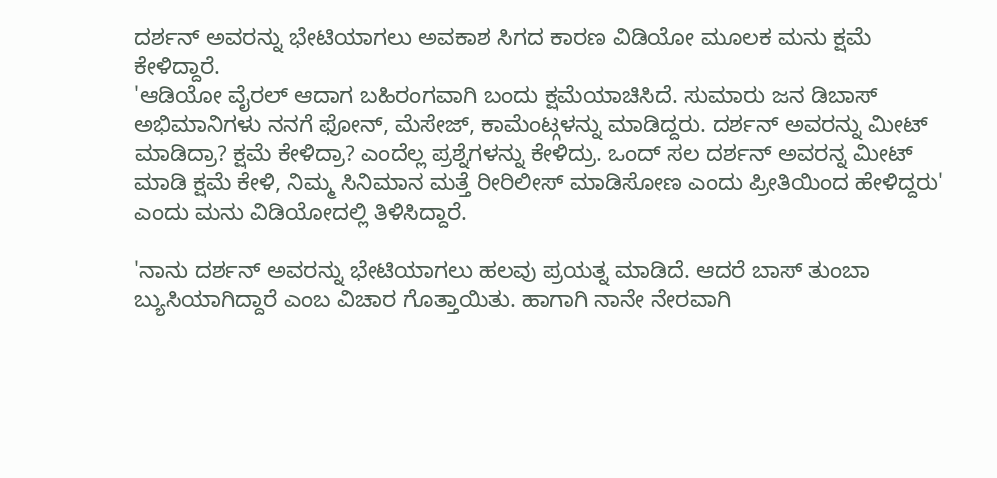ದರ್ಶನ್ ಅವರನ್ನು ಭೇಟಿಯಾಗಲು ಅವಕಾಶ ಸಿಗದ ಕಾರಣ ವಿಡಿಯೋ ಮೂಲಕ ಮನು ಕ್ಷಮೆ ಕೇಳಿದ್ದಾರೆ.
'ಆಡಿಯೋ ವೈರಲ್ ಆದಾಗ ಬಹಿರಂಗವಾಗಿ ಬಂದು ಕ್ಷಮೆಯಾಚಿಸಿದೆ. ಸುಮಾರು ಜನ ಡಿಬಾಸ್ ಅಭಿಮಾನಿಗಳು ನನಗೆ ಫೋನ್, ಮೆಸೇಜ್, ಕಾಮೆಂಟ್ಗಳನ್ನು ಮಾಡಿದ್ದರು. ದರ್ಶನ್ ಅವರನ್ನು ಮೀಟ್ ಮಾಡಿದ್ರಾ? ಕ್ಷಮೆ ಕೇಳಿದ್ರಾ? ಎಂದೆಲ್ಲ ಪ್ರಶ್ನೆಗಳನ್ನು ಕೇಳಿದ್ರು. ಒಂದ್ ಸಲ ದರ್ಶನ್ ಅವರನ್ನ ಮೀಟ್ ಮಾಡಿ ಕ್ಷಮೆ ಕೇಳಿ, ನಿಮ್ಮ ಸಿನಿಮಾನ ಮತ್ತೆ ರೀರಿಲೀಸ್ ಮಾಡಿಸೋಣ ಎಂದು ಪ್ರೀತಿಯಿಂದ ಹೇಳಿದ್ದರು' ಎಂದು ಮನು ವಿಡಿಯೋದಲ್ಲಿ ತಿಳಿಸಿದ್ದಾರೆ.

'ನಾನು ದರ್ಶನ್ ಅವರನ್ನು ಭೇಟಿಯಾಗಲು ಹಲವು ಪ್ರಯತ್ನ ಮಾಡಿದೆ. ಆದರೆ ಬಾಸ್ ತುಂಬಾ ಬ್ಯುಸಿಯಾಗಿದ್ದಾರೆ ಎಂಬ ವಿಚಾರ ಗೊತ್ತಾಯಿತು. ಹಾಗಾಗಿ ನಾನೇ ನೇರವಾಗಿ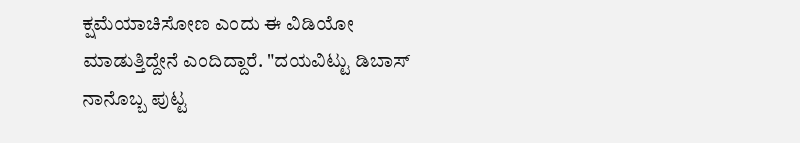ಕ್ಷಮೆಯಾಚಿಸೋಣ ಎಂದು ಈ ವಿಡಿಯೋ ಮಾಡುತ್ತಿದ್ದೇನೆ ಎಂದಿದ್ದಾರೆ. "ದಯವಿಟ್ಟು ಡಿಬಾಸ್ ನಾನೊಬ್ಬ ಪುಟ್ಟ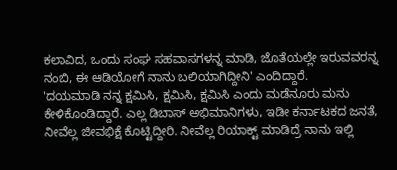ಕಲಾವಿದ, ಒಂದು ಸಂಘ ಸಹವಾಸಗಳನ್ನ ಮಾಡಿ, ಜೊತೆಯಲ್ಲೇ ಇರುವವರನ್ನ ನಂಬಿ, ಈ ಆಡಿಯೋಗೆ ನಾನು ಬಲಿಯಾಗಿದ್ದೀನಿ' ಎಂದಿದ್ದಾರೆ.
'ದಯಮಾಡಿ ನನ್ನ ಕ್ಷಮಿಸಿ, ಕ್ಷಮಿಸಿ, ಕ್ಷಮಿಸಿ ಎಂದು ಮಡೆನೂರು ಮನು ಕೇಳಿಕೊಂಡಿದ್ದಾರೆ. ಎಲ್ಲ ಡಿಬಾಸ್ ಅಭಿಮಾನಿಗಳು, ಇಡೀ ಕರ್ನಾಟಕದ ಜನತೆ, ನೀವೆಲ್ಲ ಜೀವಭಿಕ್ಷೆ ಕೊಟ್ಟಿದ್ದೀರಿ. ನೀವೆಲ್ಲ ರಿಯಾಕ್ಟ್ ಮಾಡಿದ್ರೆ ನಾನು ಇಲ್ಲಿ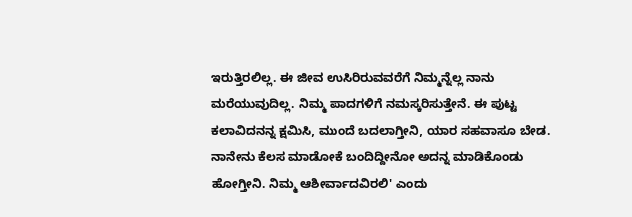ಇರುತ್ತಿರಲಿಲ್ಲ. ಈ ಜೀವ ಉಸಿರಿರುವವರೆಗೆ ನಿಮ್ಮನ್ನೆಲ್ಲ ನಾನು ಮರೆಯುವುದಿಲ್ಲ. ನಿಮ್ಮ ಪಾದಗಳಿಗೆ ನಮಸ್ಕರಿಸುತ್ತೇನೆ. ಈ ಪುಟ್ಟ ಕಲಾವಿದನನ್ನ ಕ್ಷಮಿಸಿ, ಮುಂದೆ ಬದಲಾಗ್ತೀನಿ, ಯಾರ ಸಹವಾಸೂ ಬೇಡ. ನಾನೇನು ಕೆಲಸ ಮಾಡೋಕೆ ಬಂದಿದ್ದೀನೋ ಅದನ್ನ ಮಾಡಿಕೊಂಡು ಹೋಗ್ತೀನಿ. ನಿಮ್ಮ ಆಶೀರ್ವಾದವಿರಲಿ' ಎಂದು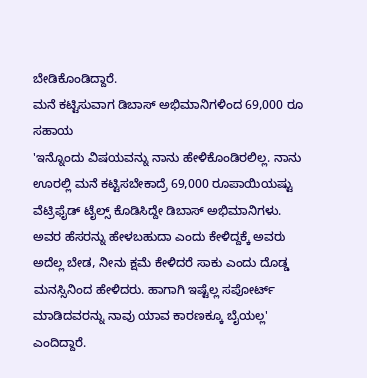ಬೇಡಿಕೊಂಡಿದ್ದಾರೆ.
ಮನೆ ಕಟ್ಟಿಸುವಾಗ ಡಿಬಾಸ್ ಅಭಿಮಾನಿಗಳಿಂದ 69,000 ರೂ ಸಹಾಯ
'ಇನ್ನೊಂದು ವಿಷಯವನ್ನು ನಾನು ಹೇಳಿಕೊಂಡಿರಲಿಲ್ಲ. ನಾನು ಊರಲ್ಲಿ ಮನೆ ಕಟ್ಟಿಸಬೇಕಾದ್ರೆ 69,000 ರೂಪಾಯಿಯಷ್ಟು ವೆಟ್ರಿಫೈಡ್ ಟೈಲ್ಸ್ ಕೊಡಿಸಿದ್ದೇ ಡಿಬಾಸ್ ಅಭಿಮಾನಿಗಳು. ಅವರ ಹೆಸರನ್ನು ಹೇಳಬಹುದಾ ಎಂದು ಕೇಳಿದ್ದಕ್ಕೆ ಅವರು ಅದೆಲ್ಲ ಬೇಡ, ನೀನು ಕ್ಷಮೆ ಕೇಳಿದರೆ ಸಾಕು ಎಂದು ದೊಡ್ಡ ಮನಸ್ಸಿನಿಂದ ಹೇಳಿದರು. ಹಾಗಾಗಿ ಇಷ್ಟೆಲ್ಲ ಸಪೋರ್ಟ್ ಮಾಡಿದವರನ್ನು ನಾವು ಯಾವ ಕಾರಣಕ್ಕೂ ಬೈಯಲ್ಲ' ಎಂದಿದ್ದಾರೆ.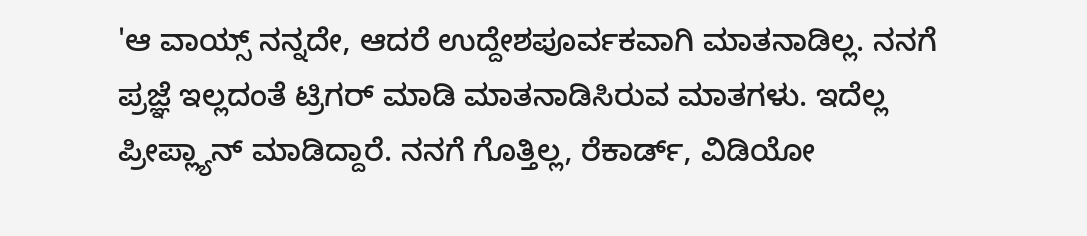'ಆ ವಾಯ್ಸ್ ನನ್ನದೇ, ಆದರೆ ಉದ್ದೇಶಪೂರ್ವಕವಾಗಿ ಮಾತನಾಡಿಲ್ಲ. ನನಗೆ ಪ್ರಜ್ಞೆ ಇಲ್ಲದಂತೆ ಟ್ರಿಗರ್ ಮಾಡಿ ಮಾತನಾಡಿಸಿರುವ ಮಾತಗಳು. ಇದೆಲ್ಲ ಪ್ರೀಪ್ಲ್ಯಾನ್ ಮಾಡಿದ್ದಾರೆ. ನನಗೆ ಗೊತ್ತಿಲ್ಲ, ರೆಕಾರ್ಡ್, ವಿಡಿಯೋ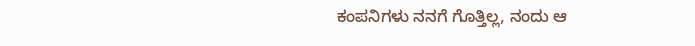ಕಂಪನಿಗಳು ನನಗೆ ಗೊತ್ತಿಲ್ಲ, ನಂದು ಆ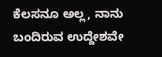ಕೆಲಸನೂ ಅಲ್ಲ, ನಾನು ಬಂದಿರುವ ಉದ್ದೇಶವೇ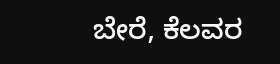ಬೇರೆ, ಕೆಲವರ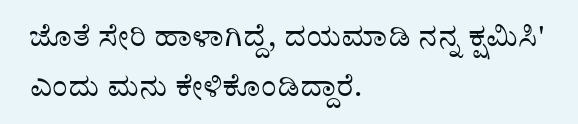ಜೊತೆ ಸೇರಿ ಹಾಳಾಗಿದ್ದೆ, ದಯಮಾಡಿ ನನ್ನ ಕ್ಷಮಿಸಿ' ಎಂದು ಮನು ಕೇಳಿಕೊಂಡಿದ್ದಾರೆ.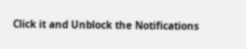Click it and Unblock the Notifications